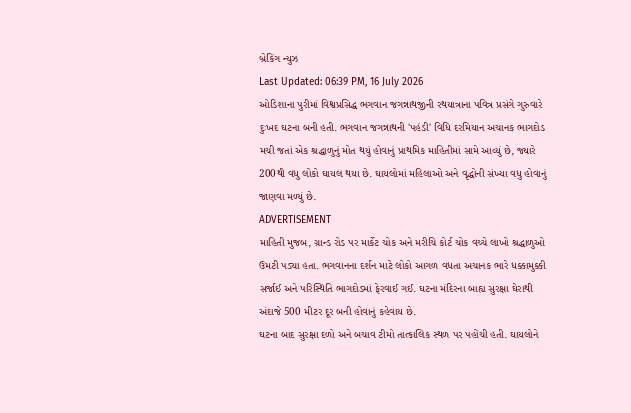બ્રેકિંગ ન્યુઝ
Last Updated: 06:39 PM, 16 July 2026
ઓડિશાના પુરીમાં વિશ્વપ્રસિદ્ધ ભગવાન જગન્નાથજીની રથયાત્રાના પવિત્ર પ્રસંગે ગુરુવારે દુઃખદ ઘટના બની હતી. ભગવાન જગન્નાથની 'પહંડી' વિધિ દરમિયાન અચાનક ભાગદોડ મચી જતાં એક શ્રદ્ધાળુનું મોત થયું હોવાનું પ્રાથમિક માહિતીમાં સામે આવ્યું છે, જ્યારે 200થી વધુ લોકો ઘાયલ થયા છે. ઘાયલોમાં મહિલાઓ અને વૃદ્ધોની સંખ્યા વધુ હોવાનું જાણવા મળ્યું છે.
ADVERTISEMENT
માહિતી મુજબ, ગ્રાન્ડ રોડ પર માર્કેટ ચોક અને મરીચિ કોર્ટ ચોક વચ્ચે લાખો શ્રદ્ધાળુઓ ઉમટી પડ્યા હતા. ભગવાનના દર્શન માટે લોકો આગળ વધતા અચાનક ભારે ધક્કામુક્કી સર્જાઈ અને પરિસ્થિતિ ભાગદોડમાં ફેરવાઈ ગઈ. ઘટના મંદિરના બાહ્ય સુરક્ષા ઘેરાથી અંદાજે 500 મીટર દૂર બની હોવાનું કહેવાય છે.
ઘટના બાદ સુરક્ષા દળો અને બચાવ ટીમો તાત્કાલિક સ્થળ પર પહોંચી હતી. ઘાયલોને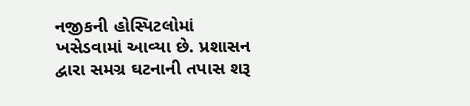નજીકની હોસ્પિટલોમાં ખસેડવામાં આવ્યા છે. પ્રશાસન દ્વારા સમગ્ર ઘટનાની તપાસ શરૂ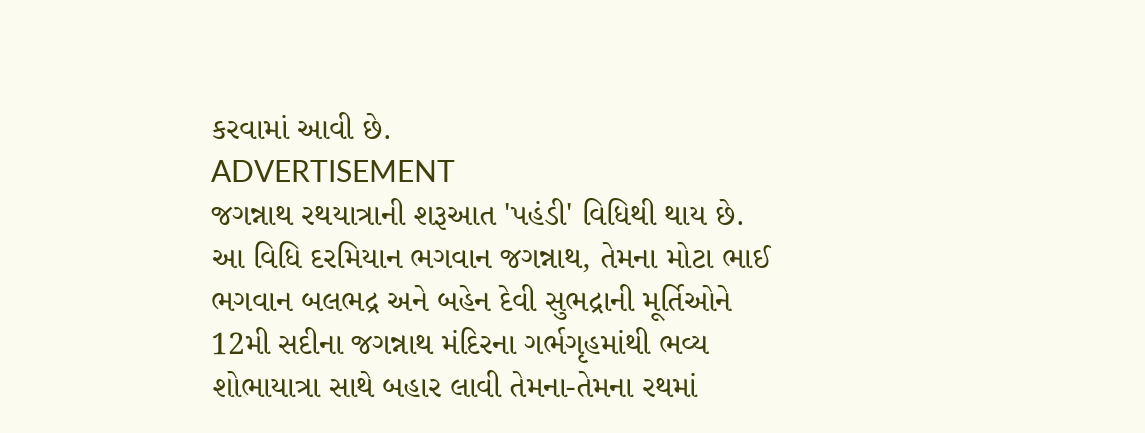કરવામાં આવી છે.
ADVERTISEMENT
જગન્નાથ રથયાત્રાની શરૂઆત 'પહંડી' વિધિથી થાય છે. આ વિધિ દરમિયાન ભગવાન જગન્નાથ, તેમના મોટા ભાઈ ભગવાન બલભદ્ર અને બહેન દેવી સુભદ્રાની મૂર્તિઓને 12મી સદીના જગન્નાથ મંદિરના ગર્ભગૃહમાંથી ભવ્ય શોભાયાત્રા સાથે બહાર લાવી તેમના-તેમના રથમાં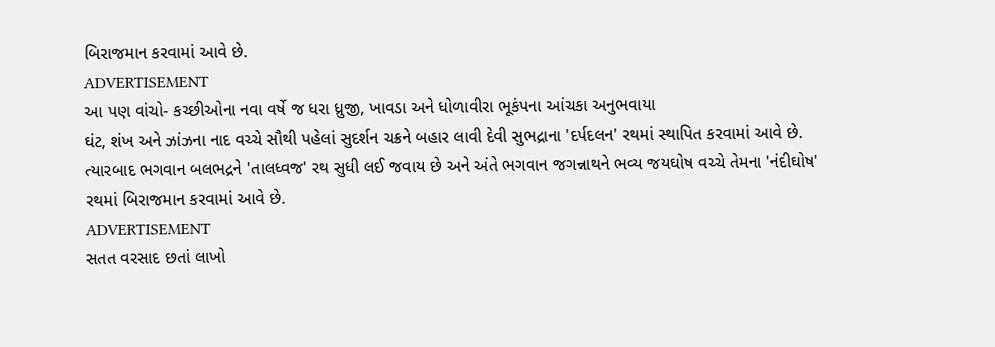બિરાજમાન કરવામાં આવે છે.
ADVERTISEMENT
આ પણ વાંચો- કચ્છીઓના નવા વર્ષે જ ધરા ધ્રુજી, ખાવડા અને ધોળાવીરા ભૂકંપના આંચકા અનુભવાયા
ઘંટ, શંખ અને ઝાંઝના નાદ વચ્ચે સૌથી પહેલાં સુદર્શન ચક્રને બહાર લાવી દેવી સુભદ્રાના 'દર્પદલન' રથમાં સ્થાપિત કરવામાં આવે છે. ત્યારબાદ ભગવાન બલભદ્રને 'તાલધ્વજ' રથ સુધી લઈ જવાય છે અને અંતે ભગવાન જગન્નાથને ભવ્ય જયઘોષ વચ્ચે તેમના 'નંદીઘોષ' રથમાં બિરાજમાન કરવામાં આવે છે.
ADVERTISEMENT
સતત વરસાદ છતાં લાખો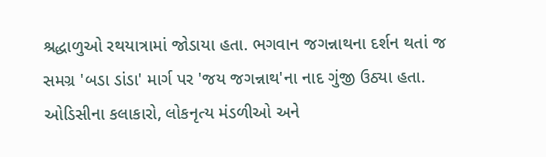શ્રદ્ધાળુઓ રથયાત્રામાં જોડાયા હતા. ભગવાન જગન્નાથના દર્શન થતાં જ સમગ્ર 'બડા ડાંડા' માર્ગ પર 'જય જગન્નાથ'ના નાદ ગુંજી ઉઠ્યા હતા. ઓડિસીના કલાકારો, લોકનૃત્ય મંડળીઓ અને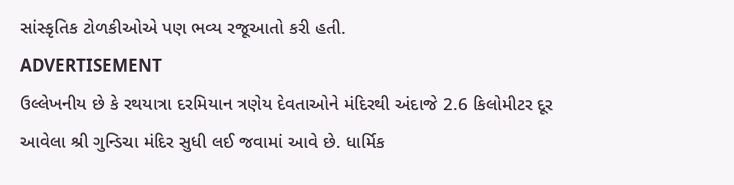સાંસ્કૃતિક ટોળકીઓએ પણ ભવ્ય રજૂઆતો કરી હતી.
ADVERTISEMENT
ઉલ્લેખનીય છે કે રથયાત્રા દરમિયાન ત્રણેય દેવતાઓને મંદિરથી અંદાજે 2.6 કિલોમીટર દૂર આવેલા શ્રી ગુન્ડિચા મંદિર સુધી લઈ જવામાં આવે છે. ધાર્મિક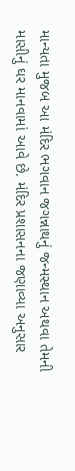માન્યતા મુજબ આ મંદિર ભગવાન જગન્નાથનું જન્મસ્થાન અથવા તેમની માસીનું ઘર માનવામાં આવે છે. મંદિર પ્રશાસનના જણાવ્યા અનુસાર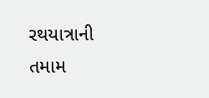રથયાત્રાની તમામ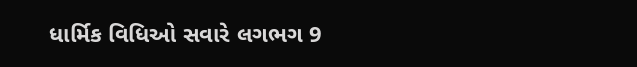ધાર્મિક વિધિઓ સવારે લગભગ 9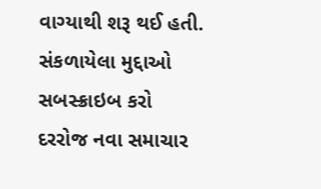વાગ્યાથી શરૂ થઈ હતી.
સંકળાયેલા મુદ્દાઓ
સબસ્ક્રાઇબ કરો
દરરોજ નવા સમાચાર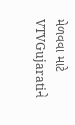મેળવવા માટે VTVGujaratiને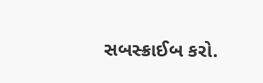સબસ્ક્રાઈબ કરો.